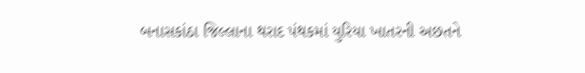બનાસકાંઠા જિલ્લાના થરાદ પંથકમાં યુરિયા ખાતરની અછતને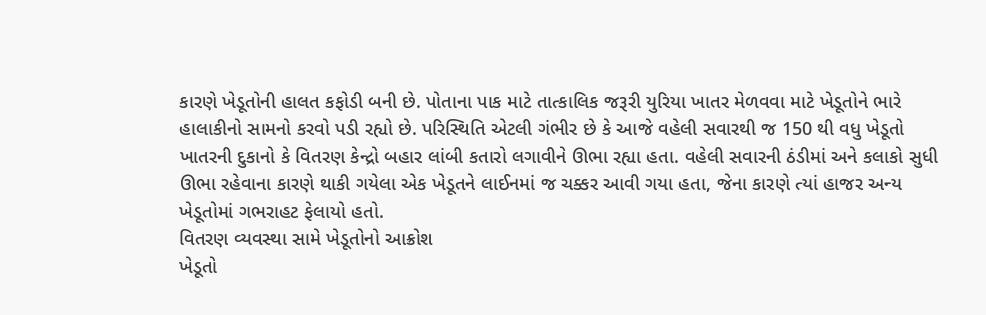કારણે ખેડૂતોની હાલત કફોડી બની છે. પોતાના પાક માટે તાત્કાલિક જરૂરી યુરિયા ખાતર મેળવવા માટે ખેડૂતોને ભારે હાલાકીનો સામનો કરવો પડી રહ્યો છે. પરિસ્થિતિ એટલી ગંભીર છે કે આજે વહેલી સવારથી જ 150 થી વધુ ખેડૂતો ખાતરની દુકાનો કે વિતરણ કેન્દ્રો બહાર લાંબી કતારો લગાવીને ઊભા રહ્યા હતા. વહેલી સવારની ઠંડીમાં અને કલાકો સુધી ઊભા રહેવાના કારણે થાકી ગયેલા એક ખેડૂતને લાઈનમાં જ ચક્કર આવી ગયા હતા, જેના કારણે ત્યાં હાજર અન્ય ખેડૂતોમાં ગભરાહટ ફેલાયો હતો.
વિતરણ વ્યવસ્થા સામે ખેડૂતોનો આક્રોશ
ખેડૂતો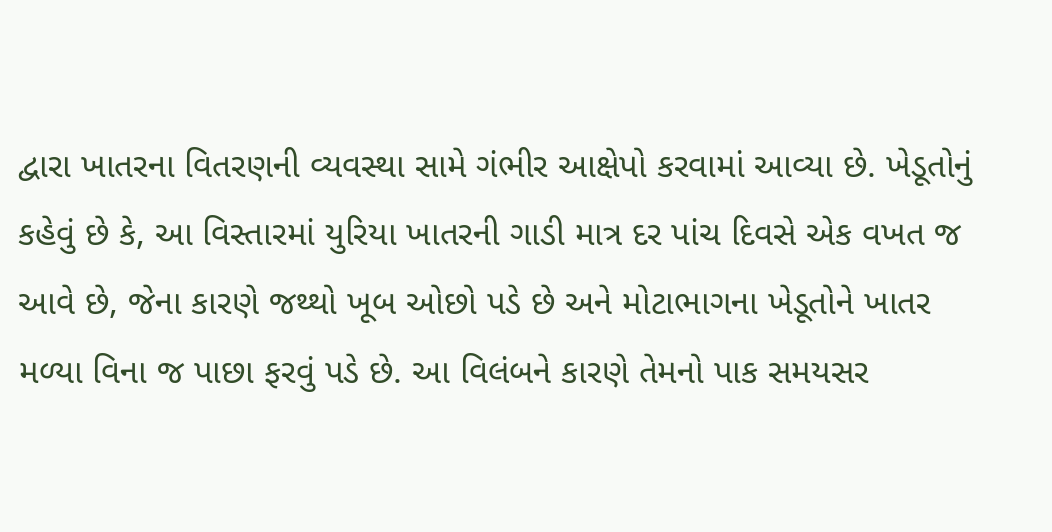દ્વારા ખાતરના વિતરણની વ્યવસ્થા સામે ગંભીર આક્ષેપો કરવામાં આવ્યા છે. ખેડૂતોનું કહેવું છે કે, આ વિસ્તારમાં યુરિયા ખાતરની ગાડી માત્ર દર પાંચ દિવસે એક વખત જ આવે છે, જેના કારણે જથ્થો ખૂબ ઓછો પડે છે અને મોટાભાગના ખેડૂતોને ખાતર મળ્યા વિના જ પાછા ફરવું પડે છે. આ વિલંબને કારણે તેમનો પાક સમયસર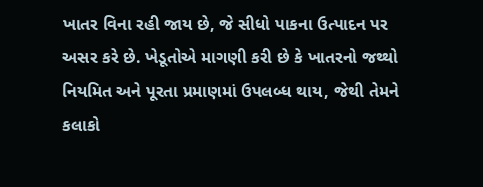ખાતર વિના રહી જાય છે, જે સીધો પાકના ઉત્પાદન પર અસર કરે છે. ખેડૂતોએ માગણી કરી છે કે ખાતરનો જથ્થો નિયમિત અને પૂરતા પ્રમાણમાં ઉપલબ્ધ થાય, જેથી તેમને કલાકો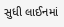સુધી લાઈનમાં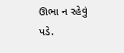ઊભા ન રહેવું પડે.